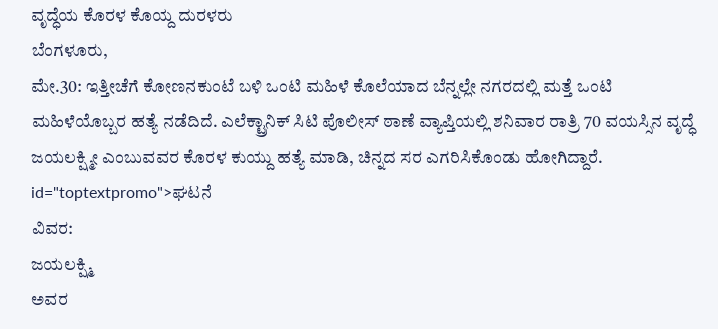ವೃದ್ಧೆಯ ಕೊರಳ ಕೊಯ್ದ ದುರಳರು
ಬೆಂಗಳೂರು,
ಮೇ.30: ಇತ್ತೀಚೆಗೆ ಕೋಣನಕುಂಟೆ ಬಳಿ ಒಂಟಿ ಮಹಿಳೆ ಕೊಲೆಯಾದ ಬೆನ್ನಲ್ಲೇ ನಗರದಲ್ಲಿ ಮತ್ತೆ ಒಂಟಿ ಮಹಿಳೆಯೊಬ್ಬರ ಹತ್ಯೆ ನಡೆದಿದೆ. ಎಲೆಕ್ಟ್ರಾನಿಕ್ ಸಿಟಿ ಪೊಲೀಸ್ ಠಾಣೆ ವ್ಯಾಪ್ತಿಯಲ್ಲಿ ಶನಿವಾರ ರಾತ್ರಿ 70 ವಯಸ್ಸಿನ ವೃದ್ಧೆ ಜಯಲಕ್ಷ್ಮೀ ಎಂಬುವವರ ಕೊರಳ ಕುಯ್ದು ಹತ್ಯೆ ಮಾಡಿ, ಚಿನ್ನದ ಸರ ಎಗರಿಸಿಕೊಂಡು ಹೋಗಿದ್ದಾರೆ. id="toptextpromo">ಘಟನೆ
ವಿವರ:
ಜಯಲಕ್ಷ್ಮಿ
ಅವರ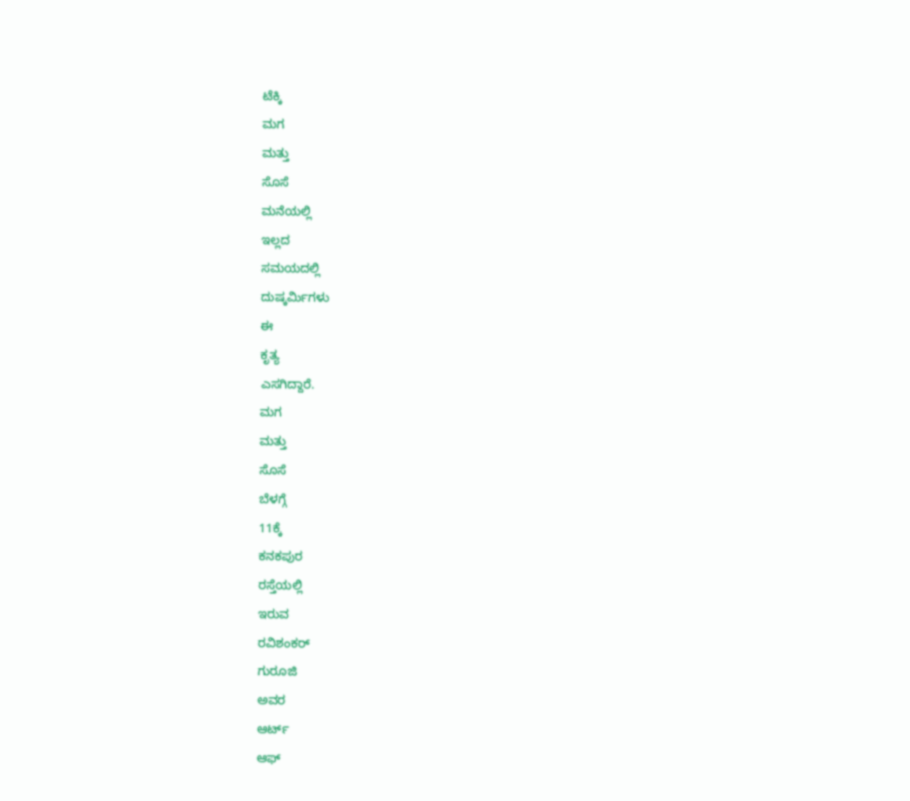ಟೆಕ್ಕಿ
ಮಗ
ಮತ್ತು
ಸೊಸೆ
ಮನೆಯಲ್ಲಿ
ಇಲ್ಲದ
ಸಮಯದಲ್ಲಿ
ದುಷ್ಕರ್ಮಿಗಳು
ಈ
ಕೃತ್ಯ
ಎಸಗಿದ್ದಾರೆ.
ಮಗ
ಮತ್ತು
ಸೊಸೆ
ಬೆಳಗ್ಗೆ
11ಕ್ಕೆ
ಕನಕಪುರ
ರಸ್ತೆಯಲ್ಲಿ
ಇರುವ
ರವಿಶಂಕರ್
ಗುರೂಜಿ
ಅವರ
ಆರ್ಟ್
ಆಫ್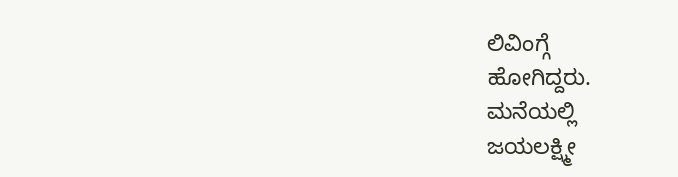ಲಿವಿಂಗ್ಗೆ
ಹೋಗಿದ್ದರು.
ಮನೆಯಲ್ಲಿ
ಜಯಲಕ್ಷ್ಮೀ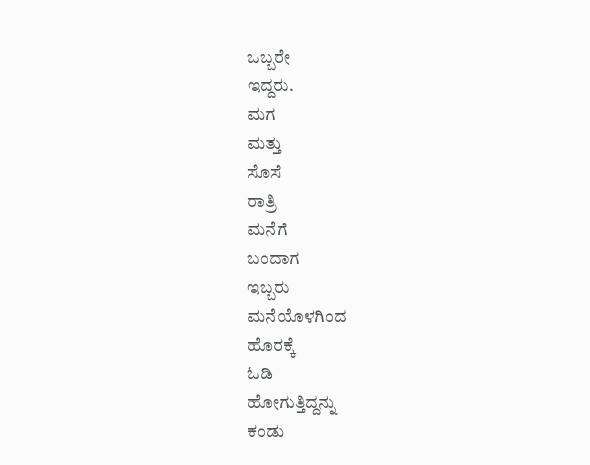ಒಬ್ಬರೇ
ಇದ್ದರು.
ಮಗ
ಮತ್ತು
ಸೊಸೆ
ರಾತ್ರಿ
ಮನೆಗೆ
ಬಂದಾಗ
ಇಬ್ಬರು
ಮನೆಯೊಳಗಿಂದ
ಹೊರಕ್ಕೆ
ಓಡಿ
ಹೋಗುತ್ತಿದ್ದನ್ನು
ಕಂಡು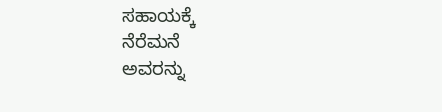ಸಹಾಯಕ್ಕೆ
ನೆರೆಮನೆ
ಅವರನ್ನು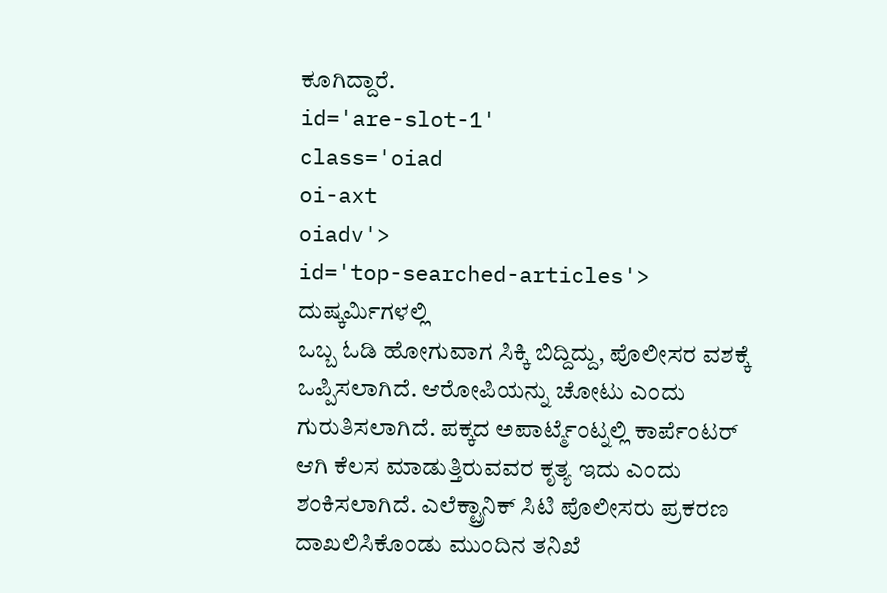ಕೂಗಿದ್ದಾರೆ.
id='are-slot-1'
class='oiad
oi-axt
oiadv'>
id='top-searched-articles'>
ದುಷ್ಕರ್ಮಿಗಳಲ್ಲಿ
ಒಬ್ಬ ಓಡಿ ಹೋಗುವಾಗ ಸಿಕ್ಕಿ ಬಿದ್ದಿದ್ದು, ಪೊಲೀಸರ ವಶಕ್ಕೆ ಒಪ್ಪಿಸಲಾಗಿದೆ. ಆರೋಪಿಯನ್ನು ಚೋಟು ಎಂದು ಗುರುತಿಸಲಾಗಿದೆ. ಪಕ್ಕದ ಅಪಾರ್ಟ್ಮೆಂಟ್ನಲ್ಲಿ ಕಾರ್ಪೆಂಟರ್ ಆಗಿ ಕೆಲಸ ಮಾಡುತ್ತಿರುವವರ ಕೃತ್ಯ ಇದು ಎಂದು ಶಂಕಿಸಲಾಗಿದೆ. ಎಲೆಕ್ಟ್ರಾನಿಕ್ ಸಿಟಿ ಪೊಲೀಸರು ಪ್ರಕರಣ ದಾಖಲಿಸಿಕೊಂಡು ಮುಂದಿನ ತನಿಖೆ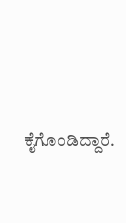ಕೈಗೊಂಡಿದ್ದಾರೆ.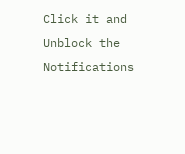Click it and Unblock the Notifications